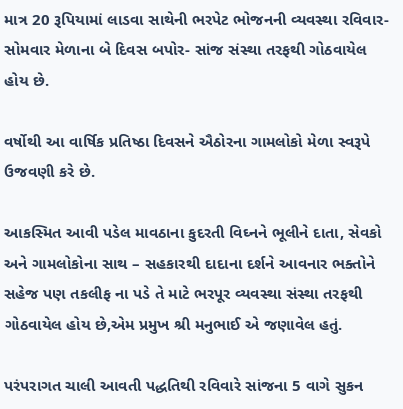માત્ર 20 રૂપિયામાં લાડવા સાથેની ભરપેટ ભોજનની વ્યવસ્થા રવિવાર-સોમવાર મેળાના બે દિવસ બપોર- સાંજ સંસ્થા તરફથી ગોઠવાયેલ હોય છે.

વર્ષોથી આ વાર્ષિક પ્રતિષ્ઠા દિવસને ઐઠોરના ગામલોકો મેળા સ્વરૂપે ઉજવણી કરે છે.

આકસ્મિત આવી પડેલ માવઠાના કુદરતી વિઘ્નને ભૂલીને દાતા, સેવકો અને ગામલોકોના સાથ – સહકારથી દાદાના દર્શને આવનાર ભક્તોને સહેજ પણ તકલીફ ના પડે તે માટે ભરપૂર વ્યવસ્થા સંસ્થા તરફથી ગોઠવાયેલ હોય છે,એમ પ્રમુખ શ્રી મનુભાઈ એ જણાવેલ હતું.

પરંપરાગત ચાલી આવતી પદ્ધતિથી રવિવારે સાંજના 5 વાગે સુકન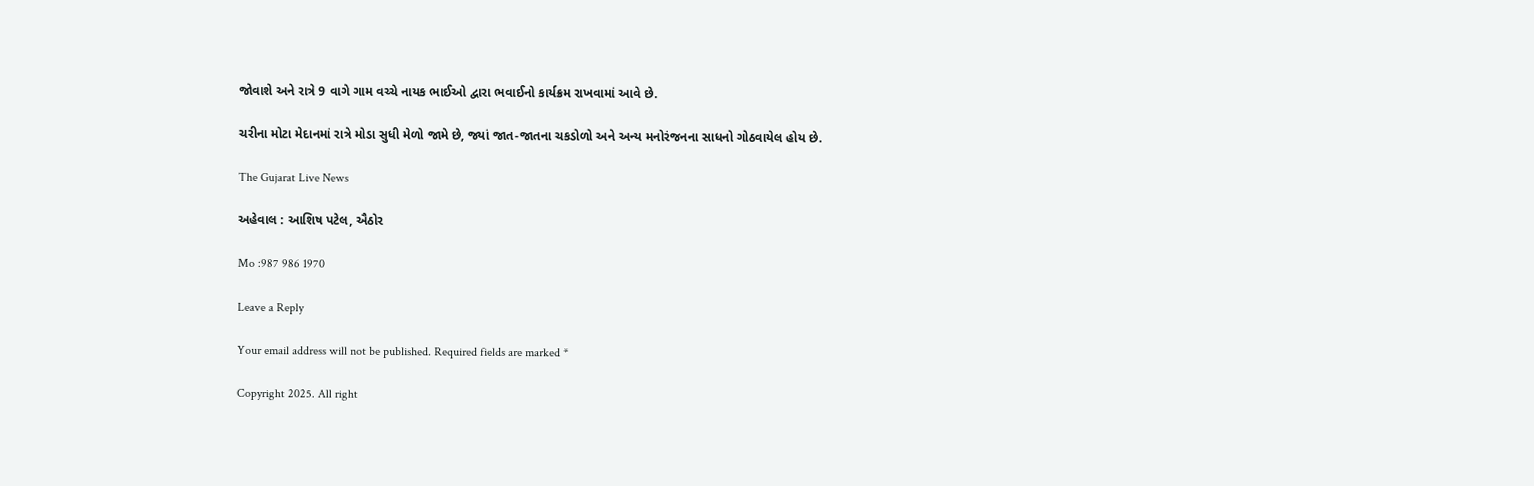જોવાશે અને રાત્રે 9 વાગે ગામ વચ્ચે નાયક ભાઈઓ દ્વારા ભવાઈનો કાર્યક્રમ રાખવામાં આવે છે.

ચરીના મોટા મેદાનમાં રાત્રે મોડા સુધી મેળો જામે છે, જ્યાં જાત-જાતના ચકડોળો અને અન્ય મનોરંજનના સાધનો ગોઠવાયેલ હોય છે.

The Gujarat Live News

અહેવાલ : આશિષ પટેલ, ઐઠોર

Mo :987 986 1970

Leave a Reply

Your email address will not be published. Required fields are marked *

Copyright 2025. All right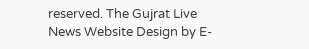reserved. The Gujrat Live News Website Design by E-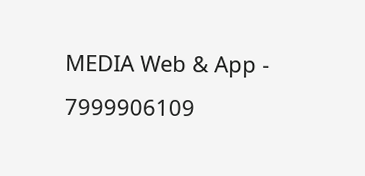MEDIA Web & App - 7999906109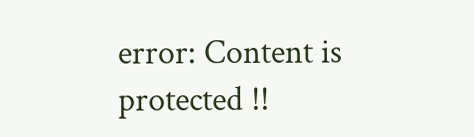error: Content is protected !!